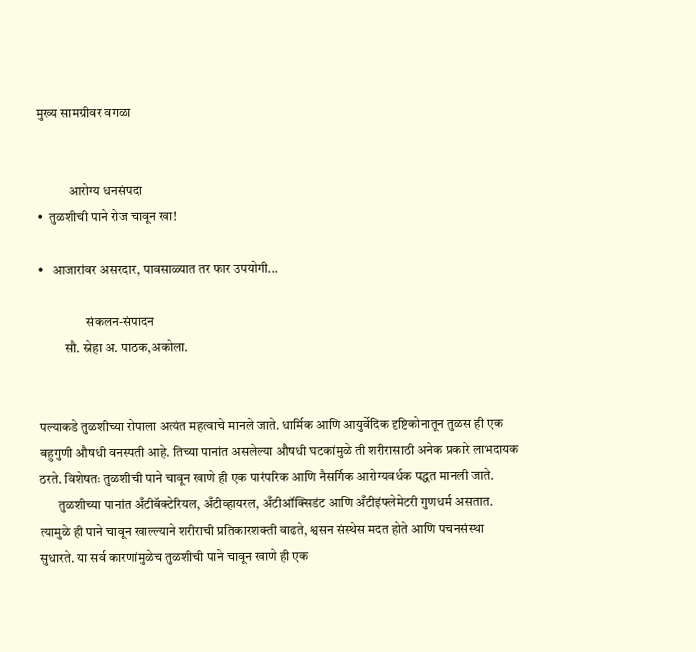मुख्य सामग्रीवर वगळा


            आरोग्य धनसंपदा
•  तुळशीची पाने रोज चावून खा!

•   आजारांवर असरदार, पावसाळ्यात तर फार उपयोगी...

                  संकलन-संपादन
          सौ. स्नेहा अ. पाठक,अकोला.


पल्याकडे तुळशीच्या रोपाला अत्यंत महत्वाचे मानले जाते. धार्मिक आणि आयुर्वेदिक दृष्टिकोनातून तुळस ही एक बहुगुणी औषधी वनस्पती आहे. तिच्या पानांत असलेल्या औषधी घटकांमुळे ती शरीरासाठी अनेक प्रकारे लाभदायक ठरते. विशेषतः तुळशीची पाने चावून खाणे ही एक पारंपरिक आणि नैसर्गिक आरोग्यवर्धक पद्धत मानली जाते.
       तुळशीच्या पानांत अँटीबॅक्टेरियल, अँटीव्हायरल, अँटीऑक्सिडंट आणि अँटीइंफ्लेमेटरी गुणधर्म असतात. त्यामुळे ही पाने चावून खाल्ल्याने शरीराची प्रतिकारशक्ती वाढते, श्वसन संस्थेस मदत होते आणि पचनसंस्था सुधारते. या सर्व कारणांमुळेच तुळशीची पाने चावून खाणे ही एक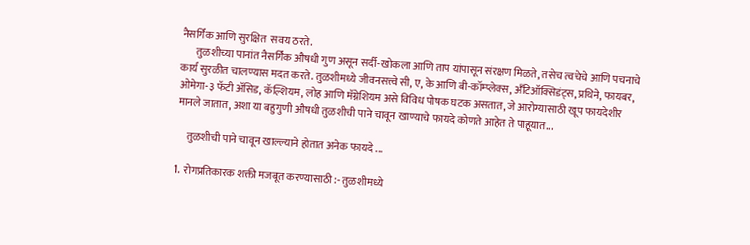नैसर्गिक आणि सुरक्षित  सवय ठरते.
       तुळशीच्या पानांत नैसर्गिक औषधी गुण असून सर्दी-खोकला आणि ताप यांपासून संरक्षण मिळते, तसेच त्वचेचे आणि पचनाचे कार्य सुरळीत चालण्यास मदत करते. तुळशीमध्ये जीवनसत्त्वे सी, ए, के आणि बी-कॉम्प्लेक्स, अँटिऑक्सिडंट्स, प्रथिने, फायबर, ओमेगा-३ फॅटी अ‍ॅसिड, कॅल्शियम, लोह आणि मॅग्नेशियम असे विविध पोषक घटक असतात, जे आरोग्यासाठी खूप फायदेशीर मानले जातात, अशा या बहुगुणी औषधी तुळशीची पाने चावून खाण्याचे फायदे कोणते आहेत ते पाहूयात...

     तुळशीची पाने चावून खाल्ल्याने होतात अनेक फायदे ...

1.  रोगप्रतिकारक शक्ती मजबूत करण्यासाठी :- तुळशीमध्ये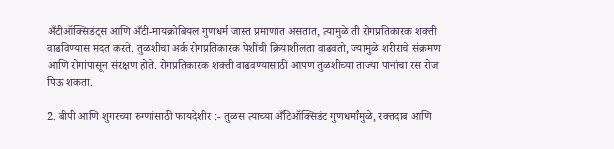अँटीऑक्सिडंट्स आणि अँटी-मायक्रोबियल गुणधर्म जास्त प्रमाणात असतात, त्यामुळे ती रोगप्रतिकारक शक्ती वाढविण्यास मदत करते. तुळशीचा अर्क रोगप्रतिकारक पेशींची क्रियाशीलता वाढवतो, ज्यामुळे शरीराचे संक्रमण आणि रोगांपासून संरक्षण होते. रोगप्रतिकारक शक्ती वाढवण्यासाठी आपण तुळशीच्या ताज्या पानांचा रस रोज पिऊ शकता.

2. बीपी आणि शुगरच्या रुग्णांसाठी फायदेशीर :- तुळस त्याच्या अँटिऑक्सिडंट गुणधर्मांमुळे, रक्तदाब आणि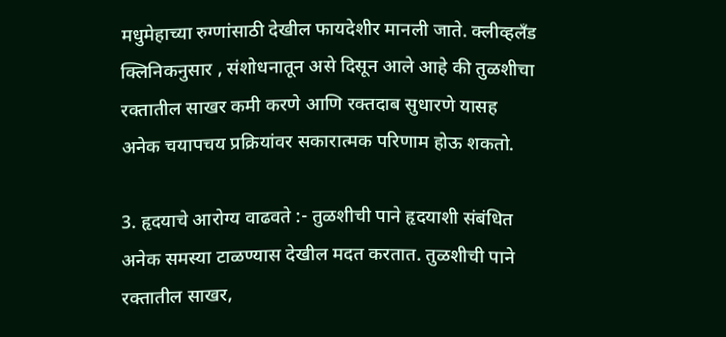मधुमेहाच्या रुग्णांसाठी देखील फायदेशीर मानली जाते. क्लीव्हलँड क्लिनिकनुसार , संशोधनातून असे दिसून आले आहे की तुळशीचा रक्तातील साखर कमी करणे आणि रक्तदाब सुधारणे यासह अनेक चयापचय प्रक्रियांवर सकारात्मक परिणाम होऊ शकतो.

3. हृदयाचे आरोग्य वाढवते :- तुळशीची पाने हृदयाशी संबंधित अनेक समस्या टाळण्यास देखील मदत करतात. तुळशीची पाने रक्तातील साखर,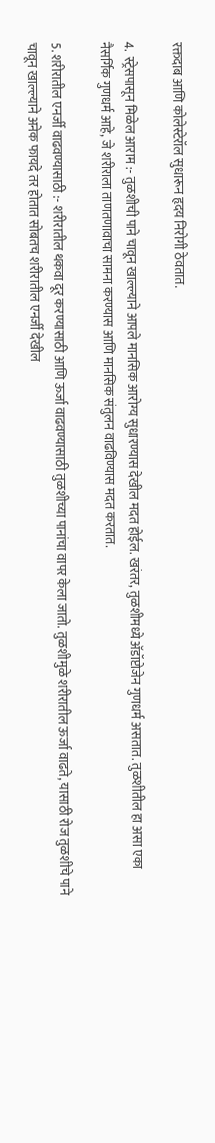रक्तदाब आणि कोलेस्टेरॉल सुधारून हृदय निरोगी ठेवतात.

4.  स्ट्रेसपासून मिळेल आराम :- तुळशीची पाने चावून खाल्ल्याने आपले मानसिक आरोग्य सुधारण्यास देखील मदत होईल. खरंतर, तुळशीमध्ये अ‍ॅडॉप्टोजेन गुणधर्म असतात. तुळशीतील हा असा एका नैसर्गिक गुणधर्म आहे, जे शरीराला ताणतणावाचा सामना करण्यास आणि मानसिक संतुलन वाढविण्यास मदत करतात.

5. शरीरातील एनर्जी वाढवण्यासाठी :- शरीरातील थकवा दूर करण्यासाठी आणि ऊर्जा वाढवण्यासाठी तुळशीच्या पानांचा वापर केला जातो. तुळशीमुळे शरीरातील ऊर्जा वाढते, यासाठी रोज तुळशीचे पाने चावून खाल्ल्याने अनेक फायदे तर होतात सोबतच शरीरातील एनर्जी देखील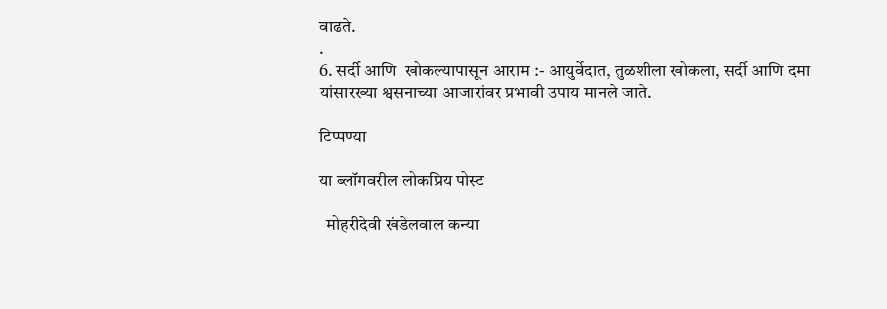वाढते.
.
6. सर्दी आणि  खोकल्यापासून आराम :- आयुर्वेदात, तुळशीला खोकला, सर्दी आणि दमा यांसारख्या श्वसनाच्या आजारांवर प्रभावी उपाय मानले जाते.

टिप्पण्या

या ब्लॉगवरील लोकप्रिय पोस्ट

  मोहरीदेवी खंडेलवाल कन्या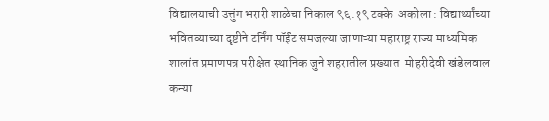विद्यालयाची उत्तुंग भरारी शाळेचा निकाल ९६.१९ टक्के  अकोला : विद्यार्थ्यांच्या भवितव्याच्या दृष्टीने टर्निंग पॉईंट समजल्या जाणाऱ्या महाराष्ट्र राज्य माध्यमिक शालांत प्रमाणपत्र परीक्षेत स्थानिक जुने शहरातील प्रख्यात  मोहरीदेवी खंडेलवाल कन्या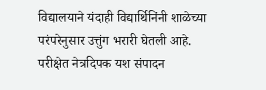विद्यालयाने यंदाही विद्यार्थिनिंनी शाळेच्या परंपरेनुसार उत्तुंग भरारी घेतली आहे.        परीक्षेत नेत्रदिपक यश संपादन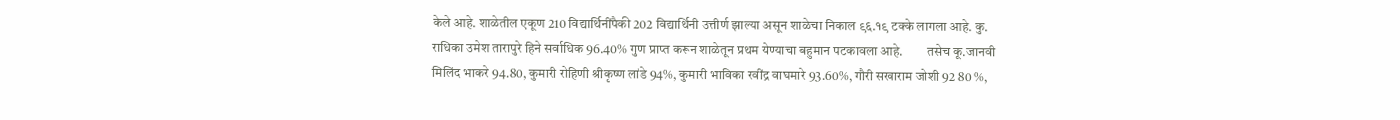केले आहे. शाळेतील एकूण 210 विद्यार्थिनींपैकी 202 विद्यार्थिनी उत्तीर्ण झाल्या असून शाळेचा निकाल ९६.१९ टक्के लागला आहे. कु. राधिका उमेश तारापुरे हिने सर्वाधिक 96.40% गुण प्राप्त करून शाळेतून प्रथम येण्याचा बहुमान पटकावला आहे.         तसेच कू.जानवी मिलिंद भाकरे 94.80, कुमारी रोहिणी श्रीकृष्ण लांडे 94%, कुमारी भाविका रवींद्र वाघमारे 93.60%, गौरी सखाराम जोशी 92 80 %,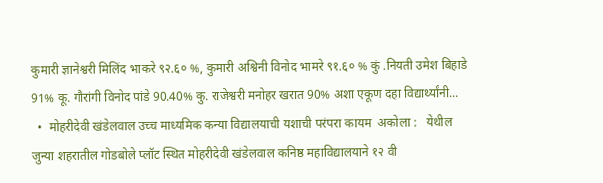कुमारी ज्ञानेश्वरी मिलिंद भाकरे ९२.६० %, कुमारी अश्विनी विनोद भामरे ९१.६० % कुं .नियती उमेश बिहाडे 91% कू. गौरांगी विनोद पांडे 90.40% कु. राजेश्वरी मनोहर खरात 90% अशा एकूण दहा विद्यार्थ्यांनी...
  •  मोहरीदेवी खंडेलवाल उच्च माध्यमिक कन्या विद्यालयाची यशाची परंपरा कायम  अकोला :   येथील जुन्या शहरातील गोडबोले प्लॉट स्थित मोहरीदेवी खंडेलवाल कनिष्ठ महावि‌द्यालयाने १२ वी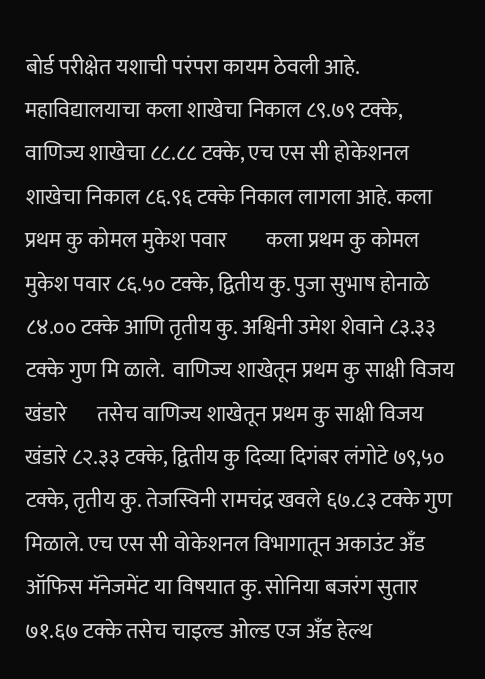बोर्ड परीक्षेत यशाची परंपरा कायम ठेवली आहे. महावि‌द्यालयाचा कला शाखेचा निकाल ८९.७९ टक्के, वाणिज्य शाखेचा ८८.८८ टक्के, एच एस सी होकेशनल शाखेचा निकाल ८६.९६ टक्के निकाल लागला आहे. कला प्रथम कु कोमल मुकेश पवार         कला प्रथम कु कोमल मुकेश पवार ८६.५० टक्के, द्वितीय कु. पुजा सुभाष होनाळे ८४.०० टक्के आणि तृतीय कु. अश्विनी उमेश शेवाने ८३.३३ टक्के गुण मि ळाले.  वाणिज्य शाखेतून प्रथम कु साक्षी विजय खंडारे       तसेच वाणिज्य शाखेतून प्रथम कु साक्षी विजय खंडारे ८२.३३ टक्के, द्वितीय कु दिव्या दिगंबर लंगोटे ७९,५० टक्के, तृतीय कु. तेजस्विनी रामचंद्र खवले ६७.८३ टक्के गुण मिळाले. एच एस सी वोकेशनल विभागातून अकाउंट अँड ऑफिस मॅनेजमेंट या विषयात कु. सोनिया बजरंग सुतार ७१.६७ टक्के तसेच चाइल्ड ओल्ड एज अँड हेल्थ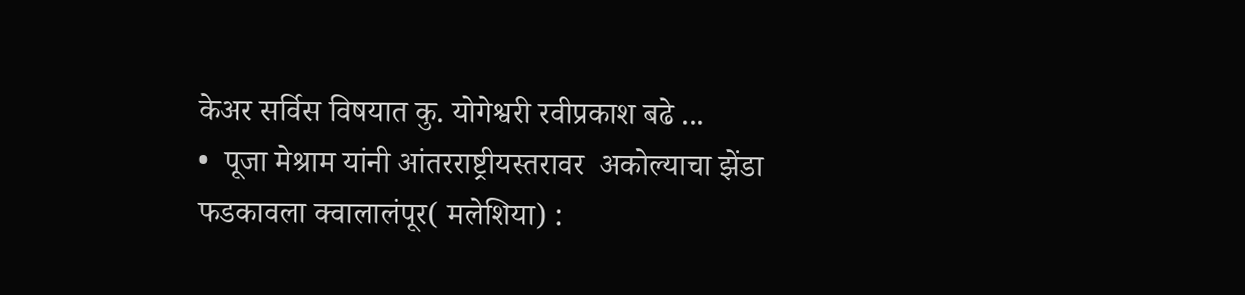केअर सर्विस विषयात कु. योगेश्वरी रवीप्रकाश बढे ...
•  पूजा मेश्राम यांनी आंतरराष्ट्रीयस्तरावर  अकोल्याचा झेंडा फडकावला क्वालालंपूर( मलेशिया) :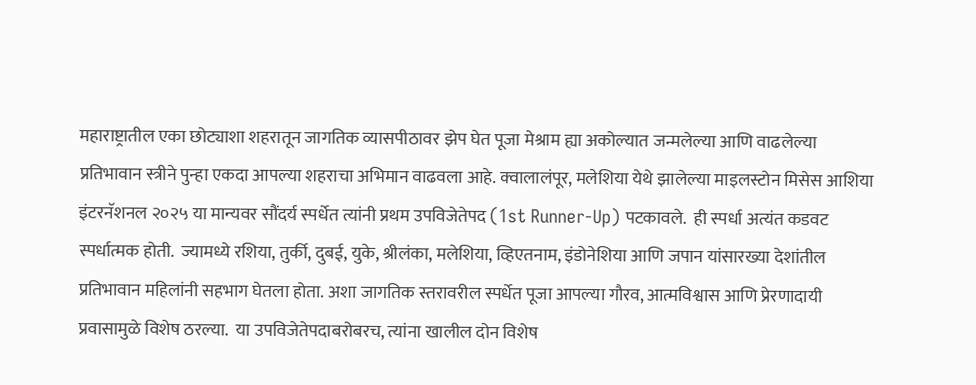महाराष्ट्रातील एका छोट्याशा शहरातून जागतिक व्यासपीठावर झेप घेत पूजा मेश्राम ह्या अकोल्यात जन्मलेल्या आणि वाढलेल्या प्रतिभावान स्त्रीने पुन्हा एकदा आपल्या शहराचा अभिमान वाढवला आहे. क्वालालंपूर, मलेशिया येथे झालेल्या माइलस्टोन मिसेस आशिया इंटरनॅशनल २०२५ या मान्यवर सौंदर्य स्पर्धेत त्यांनी प्रथम उपविजेतेपद (1st Runner-Up) पटकावले.  ही स्पर्धा अत्यंत कडवट स्पर्धात्मक होती.  ज्यामध्ये रशिया, तुर्की, दुबई, युके, श्रीलंका, मलेशिया, व्हिएतनाम, इंडोनेशिया आणि जपान यांसारख्या देशांतील प्रतिभावान महिलांनी सहभाग घेतला होता. अशा जागतिक स्तरावरील स्पर्धेत पूजा आपल्या गौरव, आत्मविश्वास आणि प्रेरणादायी प्रवासामुळे विशेष ठरल्या.  या उपविजेतेपदाबरोबरच, त्यांना खालील दोन विशेष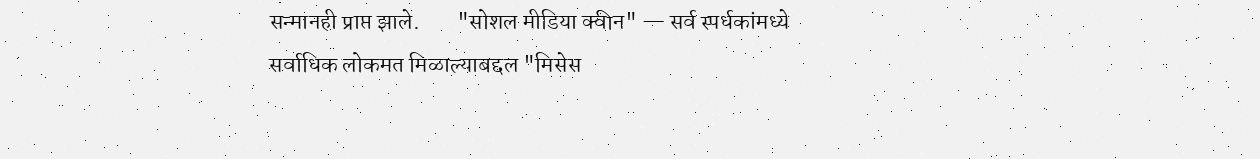सन्मानही प्राप्त झाले.        "सोशल मीडिया क्वीन" — सर्व स्पर्धकांमध्ये सर्वाधिक लोकमत मिळाल्याबद्दल "मिसेस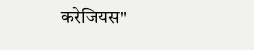करेजियस"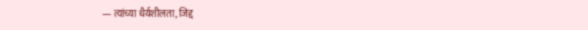— त्यांच्या धैर्यशीलता, जिद्द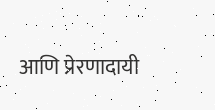आणि प्रेरणादायी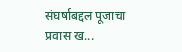संघर्षाबद्दल पूजाचा प्रवास ख...